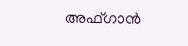അഫ്ഗാന്‍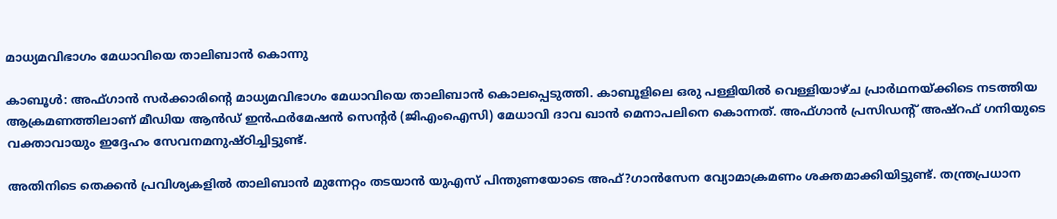മാധ്യമവിഭാഗം മേധാവിയെ താലിബാന്‍ കൊന്നു

കാബൂള്‍: അഫ്ഗാന്‍ സര്‍ക്കാരിന്റെ മാധ്യമവിഭാഗം മേധാവിയെ താലിബാന്‍ കൊലപ്പെടുത്തി. കാബൂളിലെ ഒരു പള്ളിയില്‍ വെള്ളിയാഴ്ച പ്രാര്‍ഥനയ്ക്കിടെ നടത്തിയ ആക്രമണത്തിലാണ് മീഡിയ ആന്‍ഡ് ഇന്‍ഫര്‍മേഷന്‍ സെന്റര്‍ (ജിഎംഐസി) മേധാവി ദാവ ഖാന്‍ മെനാപലിനെ കൊന്നത്. അഫ്ഗാന്‍ പ്രസിഡന്റ് അഷ്റഫ് ഗനിയുടെ വക്താവായും ഇദ്ദേഹം സേവനമനുഷ്ഠിച്ചിട്ടുണ്ട്.

അതിനിടെ തെക്കന്‍ പ്രവിശ്യകളില്‍ താലിബാന്‍ മുന്നേറ്റം തടയാന്‍ യുഎസ് പിന്തുണയോടെ അഫ്?ഗാന്‍സേന വ്യോമാക്രമണം ശക്തമാക്കിയിട്ടുണ്ട്. തന്ത്രപ്രധാന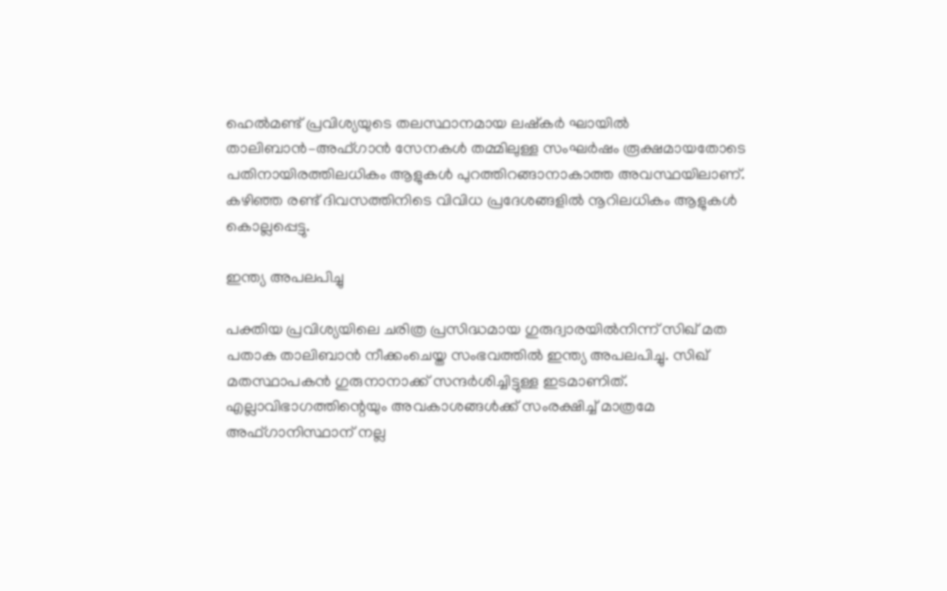ഹെല്‍മണ്ട് പ്രവിശ്യയുടെ തലസ്ഥാനമായ ലഷ്‌കര്‍ ഘായില്‍ താലിബാന്‍–അഫ്ഗാന്‍ സേനകള്‍ തമ്മിലുള്ള സംഘര്‍ഷം രൂക്ഷമായതോടെ പതിനായിരത്തിലധികം ആളുകള്‍ പുറത്തിറങ്ങാനാകാത്ത അവസ്ഥയിലാണ്. കഴിഞ്ഞ രണ്ട് ദിവസത്തിനിടെ വിവിധ പ്രദേശങ്ങളില്‍ നൂറിലധികം ആളുകള്‍ കൊല്ലപ്പെട്ടു.

ഇന്ത്യ അപലപിച്ചു

പക്തിയ പ്രവിശ്യയിലെ ചരിത്ര പ്രസിദ്ധമായ ഗുരുദ്വാരയില്‍നിന്ന് സിഖ് മത പതാക താലിബാന്‍ നീക്കംചെയ്ത സംഭവത്തില്‍ ഇന്ത്യ അപലപിച്ചു. സിഖ് മതസ്ഥാപകന്‍ ഗുരുനാനാക്ക് സന്ദര്‍ശിച്ചിട്ടുള്ള ഇടമാണിത്. എല്ലാവിഭാഗത്തിന്റെയും അവകാശങ്ങള്‍ക്ക് സംരക്ഷിച്ച് മാത്രമേ അഫ്ഗാനിസ്ഥാന് നല്ല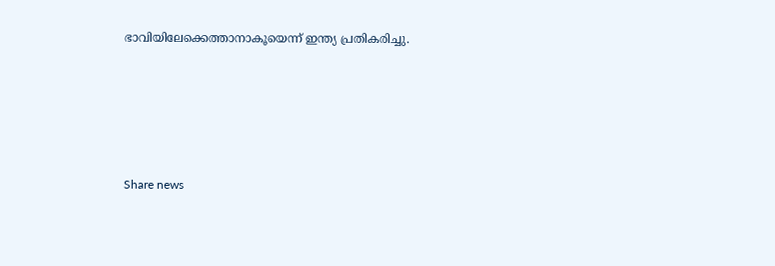ഭാവിയിലേക്കെത്താനാകൂയെന്ന് ഇന്ത്യ പ്രതികരിച്ചു.





Share news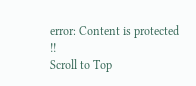error: Content is protected !!
Scroll to Top